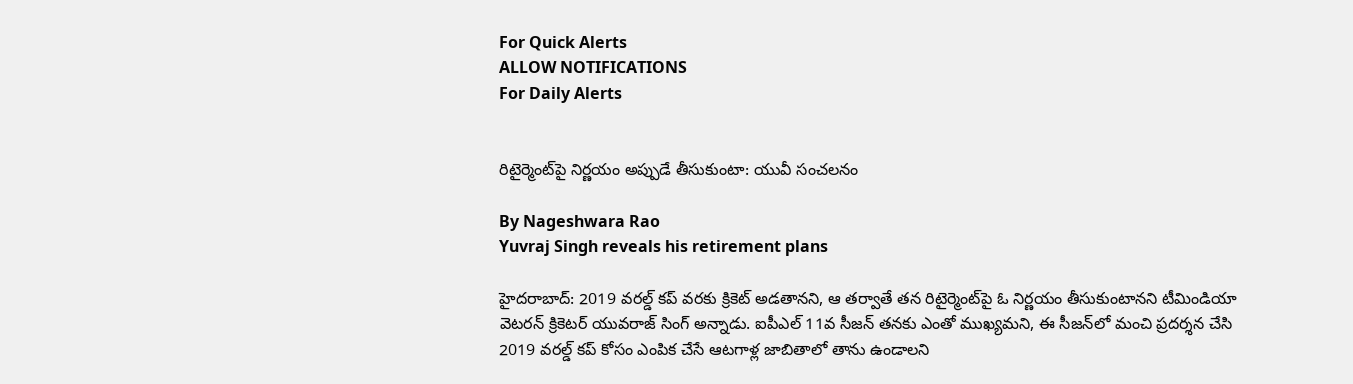For Quick Alerts
ALLOW NOTIFICATIONS
For Daily Alerts


రిటైర్మెంట్‌పై నిర్ణయం అప్పుడే తీసుకుంటా: యువీ సంచలనం

By Nageshwara Rao
Yuvraj Singh reveals his retirement plans

హైదరాబాద్: 2019 వరల్డ్ కప్ వరకు క్రికెట్ అడతానని, ఆ తర్వాతే తన రిటైర్మెంట్‌పై ఓ నిర్ణయం తీసుకుంటానని టీమిండియా వెటరన్ క్రికెటర్ యువరాజ్ సింగ్ అన్నాడు. ఐపీఎల్ 11వ సీజన్ తనకు ఎంతో ముఖ్యమని, ఈ సీజన్‌లో మంచి ప్రదర్శన చేసి 2019 వరల్డ్ కప్‌ కోసం ఎంపిక చేసే ఆటగాళ్ల జాబితాలో తాను ఉండాలని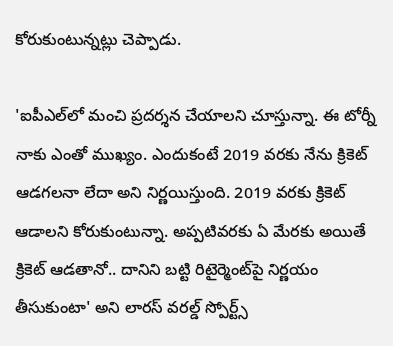కోరుకుంటున్నట్లు చెప్పాడు.

'ఐపీఎల్‌లో మంచి ప్రదర్శన చేయాలని చూస్తున్నా. ఈ టోర్నీ నాకు ఎంతో ముఖ్యం. ఎందుకంటే 2019 వరకు నేను క్రికెట్ ఆడగలనా లేదా అని నిర్ణయిస్తుంది. 2019 వరకు క్రికెట్ ఆడాలని కోరుకుంటున్నా. అప్పటివరకు ఏ మేరకు అయితే క్రికెట్ ఆడతానో.. దానిని బట్టి రిటైర్మెంట్‌పై నిర్ణయం తీసుకుంటా' అని లారస్ వరల్డ్ స్పోర్ట్స్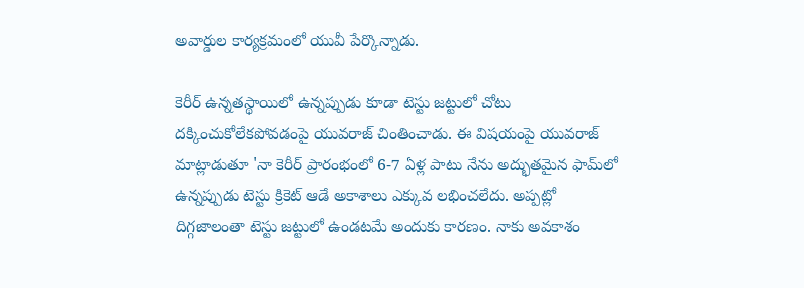అవార్డుల కార్యక్రమంలో యువీ పేర్కొన్నాడు.

కెరీర్ ఉన్నతస్థాయిలో ఉన్నప్పుడు కూడా టెస్టు జట్టులో చోటు దక్కించుకోలేకపోవడంపై యువరాజ్ చింతించాడు. ఈ విషయంపై యువరాజ్ మాట్లాడుతూ 'నా కెరీర్ ప్రారంభంలో 6-7 ఏళ్ల పాటు నేను అద్భుతమైన ఫామ్‌లో ఉన్నప్పుడు టెస్టు క్రికెట్ ఆడే అకాశాలు ఎక్కువ లభించలేదు. అప్పట్లో దిగ్గజాలంతా టెస్టు జట్టులో ఉండటమే అందుకు కారణం. నాకు అవకాశం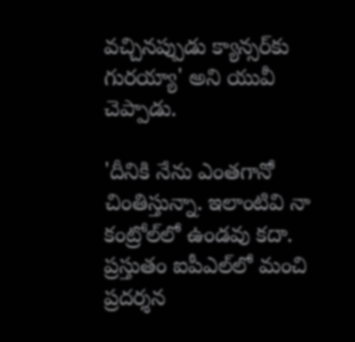వచ్చినప్పుడు క్యాన్సర్‌కు గురయ్యా' అని యువీ చెప్పాడు.

'దీనికి నేను ఎంతగానో చింతిస్తున్నా. ఇలాంటివి నా కంట్రోల్‌లో ఉండవు కదా. ప్రస్తుతం ఐపీఎల్‌లో మంచి ప్రదర్శన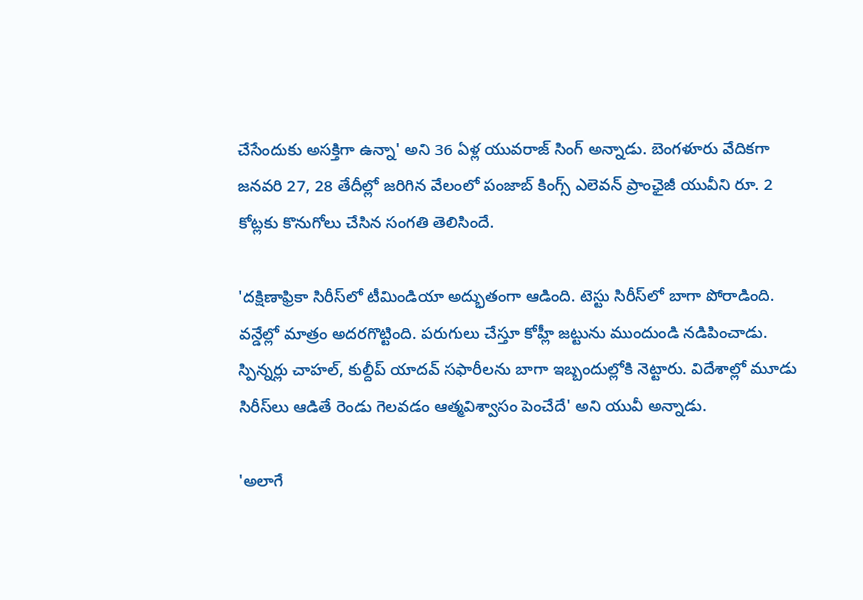చేసేందుకు అసక్తిగా ఉన్నా' అని 36 ఏళ్ల యువరాజ్ సింగ్ అన్నాడు. బెంగళూరు వేదికగా జనవరి 27, 28 తేదీల్లో జరిగిన వేలంలో పంజాబ్ కింగ్స్ ఎలెవన్ ప్రాంఛైజీ యువీని రూ. 2 కోట్లకు కొనుగోలు చేసిన సంగతి తెలిసిందే.

'దక్షిణాఫ్రికా సిరీస్‌లో టీమిండియా అద్భుతంగా ఆడింది. టెస్టు సిరీస్‌లో బాగా పోరాడింది. వన్డేల్లో మాత్రం అదరగొట్టింది. పరుగులు చేస్తూ కోహ్లీ జట్టును ముందుండి నడిపించాడు. స్పిన్నర్లు చాహల్‌, కుల్దీప్‌ యాదవ్‌ సఫారీలను బాగా ఇబ్బందుల్లోకి నెట్టారు. విదేశాల్లో మూడు సిరీస్‌లు ఆడితే రెండు గెలవడం ఆత్మవిశ్వాసం పెంచేదే' అని యువీ అన్నాడు.

'అలాగే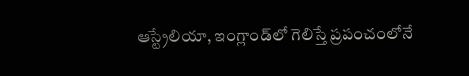ఆస్ట్రేలియా, ఇంగ్లాండ్‌లో గెలిస్తే ప్రపంచంలోనే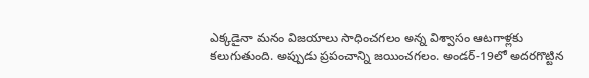ఎక్కడైనా మనం విజయాలు సాధించగలం అన్న విశ్వాసం ఆటగాళ్లకు కలుగుతుంది. అప్పుడు ప్రపంచాన్ని జయించగలం. అండర్‌-19లో అదరగొట్టిన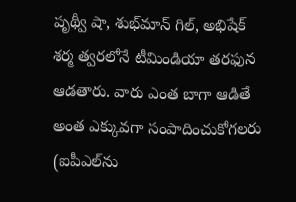పృథ్వీ షా, శుభ్‌మాన్‌ గిల్‌, అభిషేక్‌ శర్మ త్వరలోనే టీమిండియా తరఫున ఆడతారు. వారు ఎంత బాగా ఆడితే అంత ఎక్కువగా సంపాదించుకోగలరు (ఐపీఎల్‌ను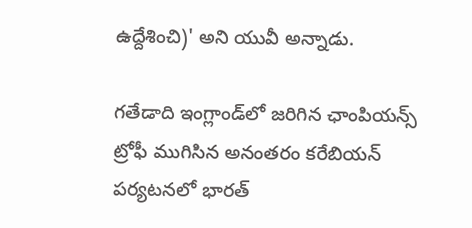ఉద్దేశించి)' అని యువీ అన్నాడు.

గతేడాది ఇంగ్లాండ్‌లో జరిగిన ఛాంపియన్స్ ట్రోఫీ ముగిసిన అనంతరం కరేబియన్ పర్యటనలో భారత్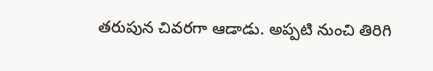తరుపున చివరగా ఆడాడు. అప్పటి నుంచి తిరిగి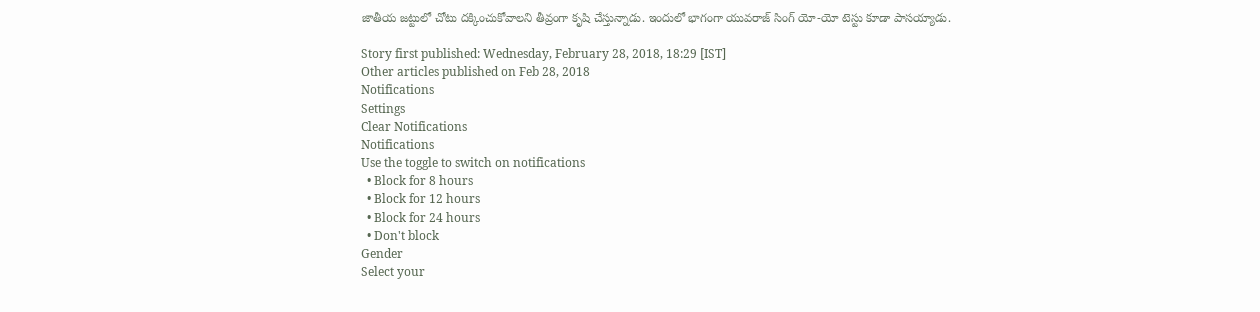జాతీయ జట్టులో చోటు దక్కించుకోవాలని తీవ్రంగా కృషి చేస్తున్నాడు. ఇందులో భాగంగా యువరాజ్ సింగ్ యో-యో టెస్టు కూడా పాసయ్యాడు.

Story first published: Wednesday, February 28, 2018, 18:29 [IST]
Other articles published on Feb 28, 2018
Notifications
Settings
Clear Notifications
Notifications
Use the toggle to switch on notifications
  • Block for 8 hours
  • Block for 12 hours
  • Block for 24 hours
  • Don't block
Gender
Select your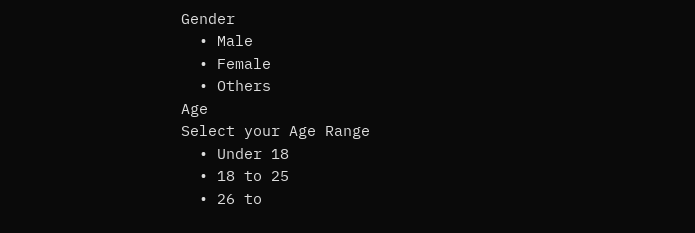Gender
  • Male
  • Female
  • Others
Age
Select your Age Range
  • Under 18
  • 18 to 25
  • 26 to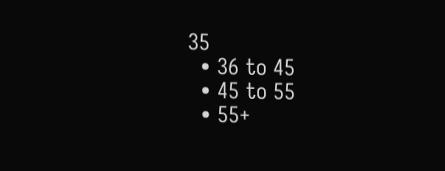35
  • 36 to 45
  • 45 to 55
  • 55+